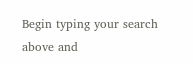Begin typing your search above and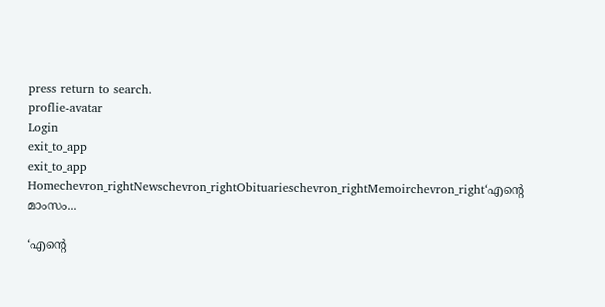press return to search.
proflie-avatar
Login
exit_to_app
exit_to_app
Homechevron_rightNewschevron_rightObituarieschevron_rightMemoirchevron_right‘എന്റെ മാംസം...

‘എന്റെ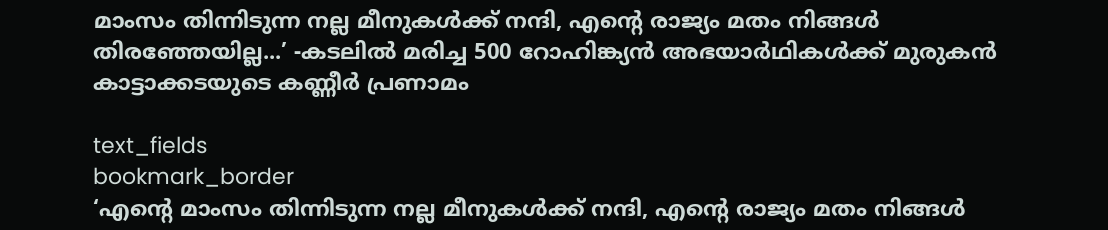മാംസം തിന്നിടുന്ന നല്ല മീനുകൾക്ക് നന്ദി, എന്റെ രാജ്യം മതം നിങ്ങൾ തിരഞ്ഞേയില്ല...’ -കടലിൽ മരിച്ച 500 റോഹിങ്ക്യൻ അഭയാർഥികൾക്ക് മുരുകൻ കാട്ടാക്കടയുടെ കണ്ണീർ പ്രണാമം

text_fields
bookmark_border
‘എന്റെ മാംസം തിന്നിടുന്ന നല്ല മീനുകൾക്ക് നന്ദി, എന്റെ രാജ്യം മതം നിങ്ങൾ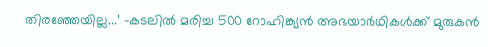തിരഞ്ഞേയില്ല...’ -കടലിൽ മരിച്ച 500 റോഹിങ്ക്യൻ അഭയാർഥികൾക്ക് മുരുകൻ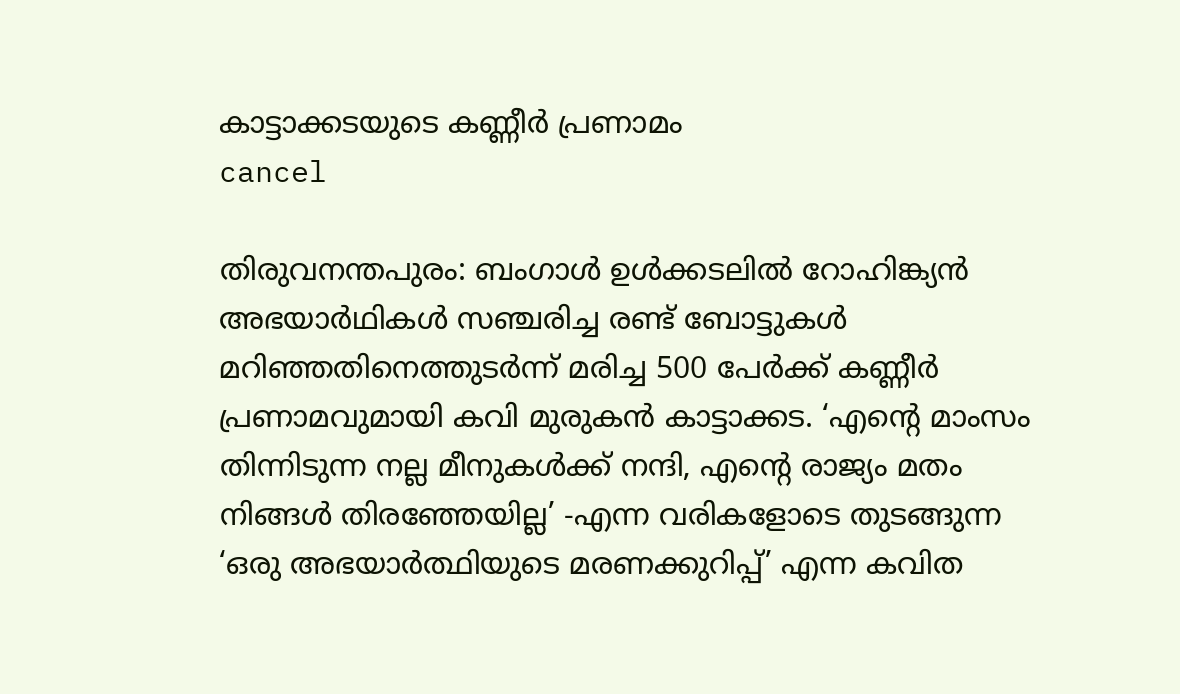കാട്ടാക്കടയുടെ കണ്ണീർ പ്രണാമം
cancel

തിരുവനന്തപുരം: ബംഗാൾ ഉൾക്കടലിൽ റോഹിങ്ക്യൻ അഭയാർഥികൾ സഞ്ചരിച്ച രണ്ട് ബോട്ടുകൾ മറിഞ്ഞതിനെത്തുടർന്ന് മരിച്ച 500 പേർക്ക് കണ്ണീർ പ്രണാമവുമായി കവി മുരുകൻ കാട്ടാക്കട. ‘എന്റെ മാംസം തിന്നിടുന്ന നല്ല മീനുകൾക്ക് നന്ദി, എന്റെ രാജ്യം മതം നിങ്ങൾ തിരഞ്ഞേയില്ല’ -എന്ന വരികളോടെ തുടങ്ങുന്ന ‘ഒരു അഭയാർത്ഥിയുടെ മരണക്കുറിപ്പ്’ എന്ന കവിത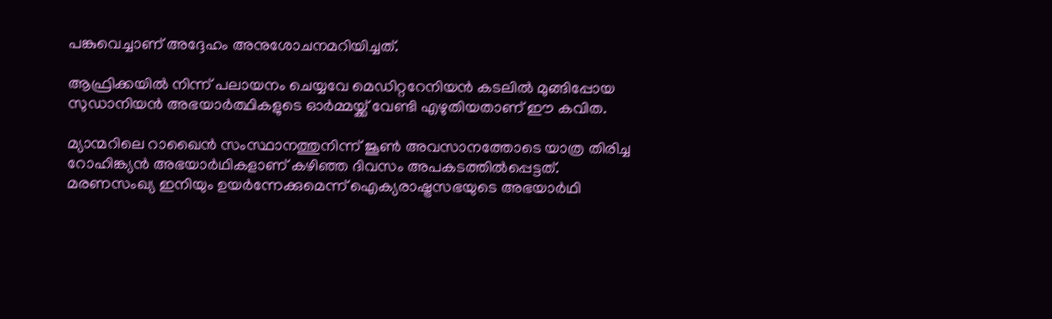പങ്കുവെച്ചാണ് അദ്ദേഹം അനുശോചനമറിയിച്ചത്.

ആഫ്രിക്കയിൽ നിന്ന് പലായനം ചെയ്യവേ മെഡിറ്ററേനിയൻ കടലിൽ മുങ്ങിപ്പോയ സുഡാനിയൻ അഭയാർത്ഥികളുടെ ഓർമ്മയ്ക്ക് വേണ്ടി എഴുതിയതാണ് ഈ കവിത.

മ്യാന്മറിലെ റാഖൈൻ സംസ്ഥാനത്തുനിന്ന് ജൂൺ അവസാനത്തോടെ യാത്ര തിരിച്ച റോഹിങ്ക്യൻ അഭയാർഥികളാണ് കഴിഞ്ഞ ദിവസം അപകടത്തിൽപ്പെട്ടത്. മരണസംഖ്യ ഇനിയും ഉയർന്നേക്കുമെന്ന് ഐക്യരാഷ്ട്രസഭയുടെ അഭയാർഥി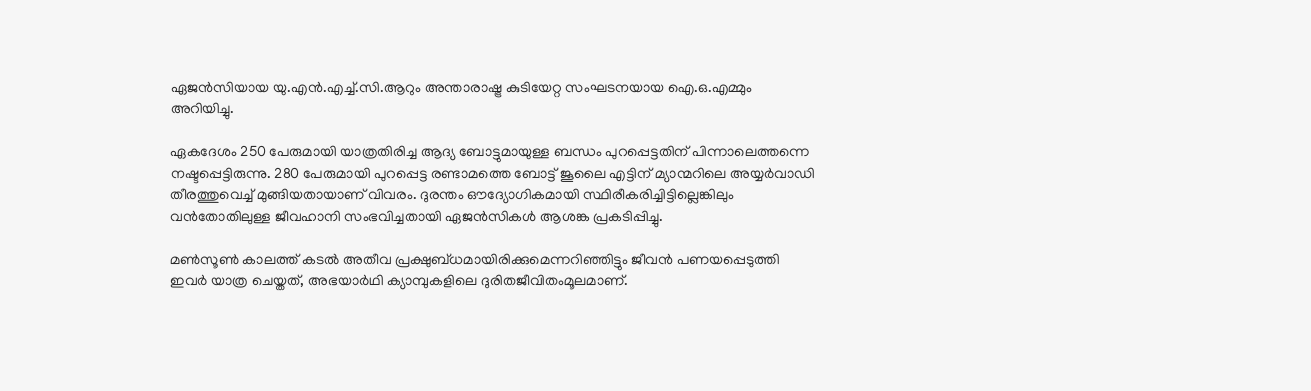ഏജൻസിയായ യു.എൻ.എച്ച്.സി.ആറും അന്താരാഷ്ട്ര കുടിയേറ്റ സംഘടനയായ ഐ.ഒ.എമ്മും അറിയിച്ചു.

ഏകദേശം 250 പേരുമായി യാത്രതിരിച്ച ആദ്യ ബോട്ടുമായുള്ള ബന്ധം പുറപ്പെട്ടതിന് പിന്നാലെത്തന്നെ നഷ്ടപ്പെട്ടിരുന്നു. 280 പേരുമായി പുറപ്പെട്ട രണ്ടാമത്തെ ബോട്ട് ജൂലൈ എട്ടിന് മ്യാന്മറിലെ അയ്യർവാഡി തീരത്തുവെച്ച് മുങ്ങിയതായാണ് വിവരം. ദുരന്തം ഔദ്യോഗികമായി സ്ഥിരീകരിച്ചിട്ടില്ലെങ്കിലും വൻതോതിലുള്ള ജീവഹാനി സംഭവിച്ചതായി ഏജൻസികൾ ആശങ്ക പ്രകടിപ്പിച്ചു.

മൺസൂൺ കാലത്ത് കടൽ അതീവ പ്രക്ഷുബ്ധമായിരിക്കുമെന്നറിഞ്ഞിട്ടും ജീവൻ പണയപ്പെടുത്തി ഇവർ യാത്ര ചെയ്തത്, അഭയാർഥി ക്യാമ്പുകളിലെ ദുരിതജീവിതംമൂലമാണ്.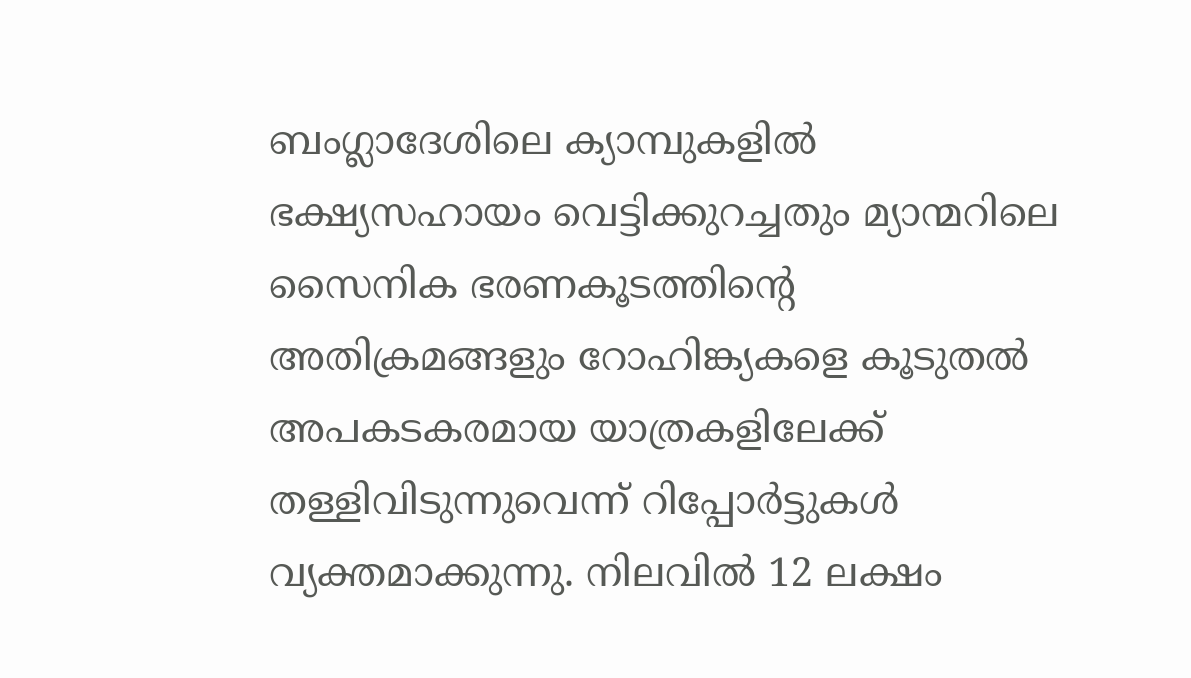ബംഗ്ലാദേശിലെ ക്യാമ്പുകളിൽ ഭക്ഷ്യസഹായം വെട്ടിക്കുറച്ചതും മ്യാന്മറിലെ സൈനിക ഭരണകൂടത്തിന്റെ അതിക്രമങ്ങളും റോഹിങ്ക്യകളെ കൂടുതൽ അപകടകരമായ യാത്രകളിലേക്ക് തള്ളിവിടുന്നുവെന്ന് റിപ്പോർട്ടുകൾ വ്യക്തമാക്കുന്നു. നിലവിൽ 12 ലക്ഷം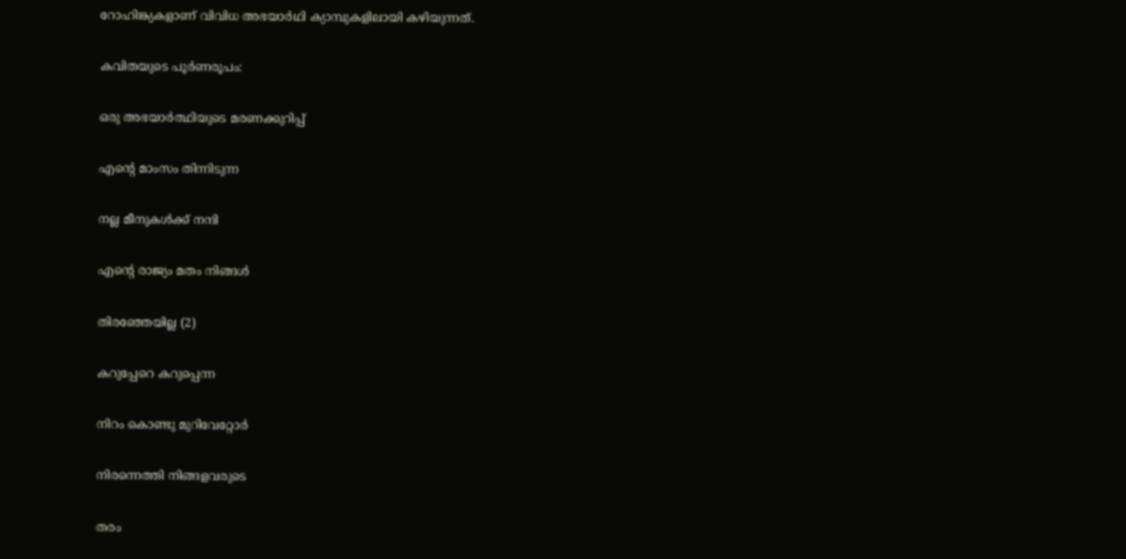റോഹിങ്ക്യകളാണ് വിവിധ അഭയാർഥി ക്യാമ്പുകളിലായി കഴിയുന്നത്.

കവിതയുടെ പൂർണരൂപം:

ഒരു അഭയാർത്ഥിയുടെ മരണക്കുറിപ്പ്

എന്റെ മാംസം തിന്നിടുന്ന

നല്ല മീനുകൾക്ക് നന്ദി

എന്റെ രാജ്യം മതം നിങ്ങൾ

തിരഞ്ഞേയില്ല (2)

കറുപ്പേറെ കറുപ്പെന്ന

നിറം കൊണ്ടു മുറിവേറ്റോർ

നിരന്നെത്തി നിങ്ങളവരുടെ

തരം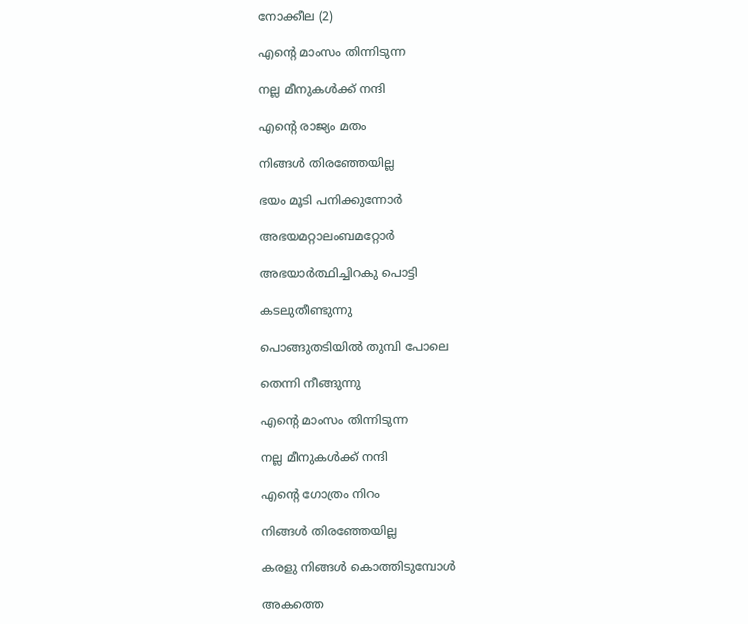നോക്കീല (2)

എന്റെ മാംസം തിന്നിടുന്ന

നല്ല മീനുകൾക്ക് നന്ദി

എന്റെ രാജ്യം മതം

നിങ്ങൾ തിരഞ്ഞേയില്ല

ഭയം മൂടി പനിക്കുന്നോർ

അഭയമറ്റാലംബമറ്റോർ

അഭയാർത്ഥിച്ചിറകു പൊട്ടി

കടലുതീണ്ടുന്നു

പൊങ്ങുതടിയിൽ തുമ്പി പോലെ

തെന്നി നീങ്ങുന്നു

എന്റെ മാംസം തിന്നിടുന്ന

നല്ല മീനുകൾക്ക് നന്ദി

എന്റെ ഗോത്രം നിറം

നിങ്ങൾ തിരഞ്ഞേയില്ല

കരളു നിങ്ങൾ കൊത്തിടുമ്പോൾ

അകത്തെ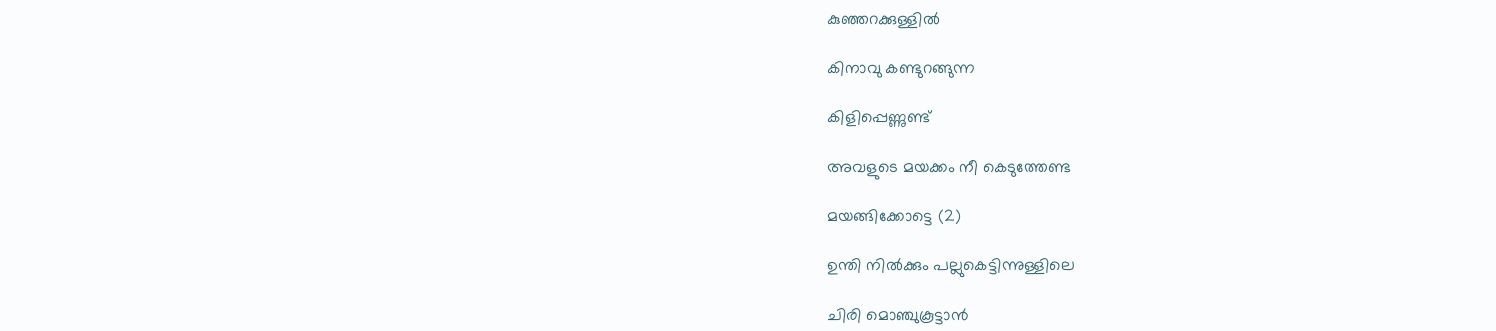കുഞ്ഞറക്കുള്ളിൽ

കിനാവു കണ്ടുറങ്ങുന്ന

കിളിപ്പെണ്ണുണ്ട്

അവളുടെ മയക്കം നീ കെടുത്തേണ്ട

മയങ്ങിക്കോട്ടെ (2)

ഉന്തി നിൽക്കും പല്ലുകെട്ടിന്നുള്ളിലെ

ചിരി മൊഞ്ചുകൂട്ടാൻ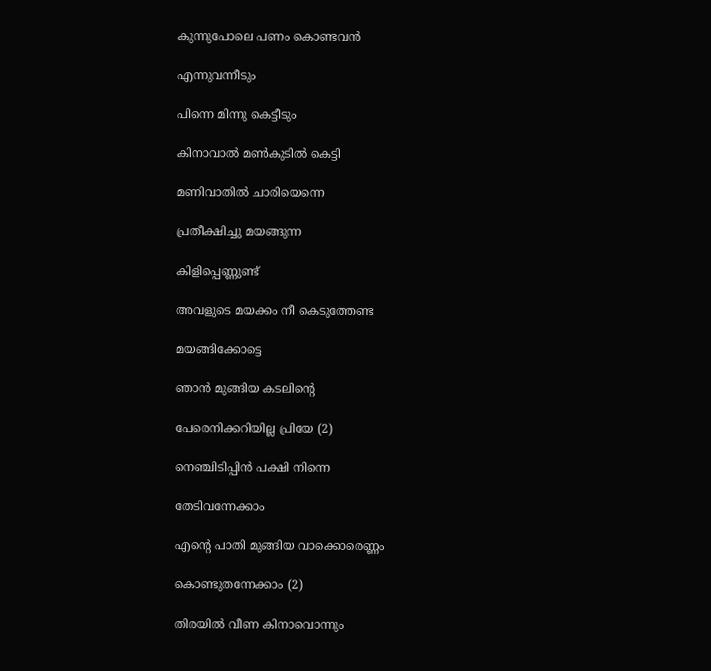കുന്നുപോലെ പണം കൊണ്ടവൻ

എന്നുവന്നീടും

പിന്നെ മിന്നു കെട്ടീടും

കിനാവാൽ മൺകുടിൽ കെട്ടി

മണിവാതിൽ ചാരിയെന്നെ

പ്രതീക്ഷിച്ചു മയങ്ങുന്ന

കിളിപ്പെണ്ണുണ്ട്

അവളുടെ മയക്കം നീ കെടുത്തേണ്ട

മയങ്ങിക്കോട്ടെ

ഞാൻ മുങ്ങിയ കടലിന്റെ

പേരെനിക്കറിയില്ല പ്രിയേ (2)

നെഞ്ചിടിപ്പിൻ പക്ഷി നിന്നെ

തേടിവന്നേക്കാം

എന്റെ പാതി മുങ്ങിയ വാക്കൊരെണ്ണം

കൊണ്ടുതന്നേക്കാം (2)

തിരയിൽ വീണ കിനാവൊന്നും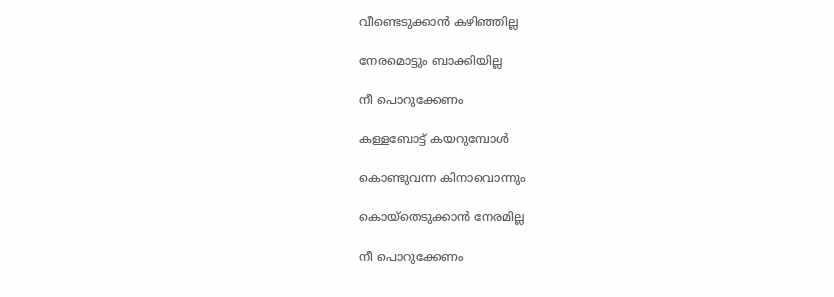വീണ്ടെടുക്കാൻ കഴിഞ്ഞില്ല

നേരമൊട്ടും ബാക്കിയില്ല

നീ പൊറുക്കേണം

കള്ളബോട്ട് കയറുമ്പോൾ

കൊണ്ടുവന്ന കിനാവൊന്നും

കൊയ്തെടുക്കാൻ നേരമില്ല

നീ പൊറുക്കേണം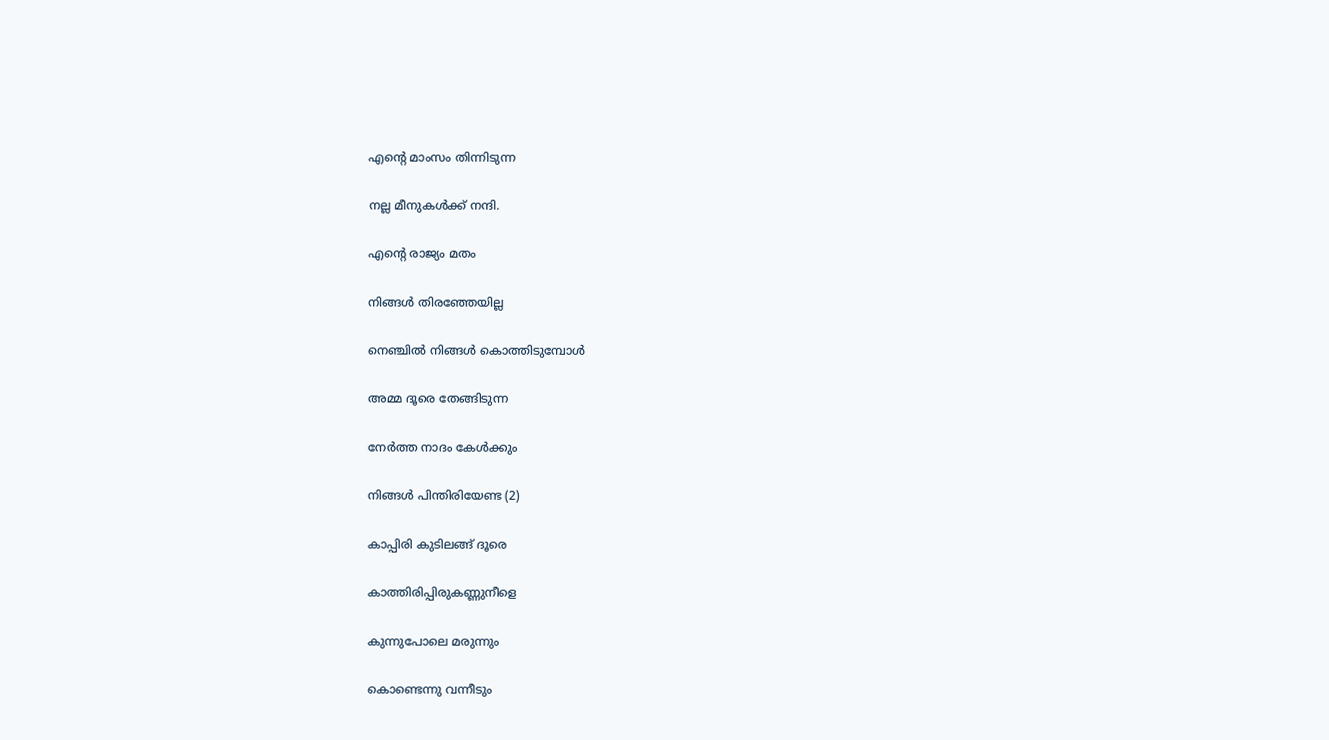എന്റെ മാംസം തിന്നിടുന്ന

നല്ല മീനുകൾക്ക് നന്ദി.

എന്റെ രാജ്യം മതം

നിങ്ങൾ തിരഞ്ഞേയില്ല

നെഞ്ചിൽ നിങ്ങൾ കൊത്തിടുമ്പോൾ

അമ്മ ദൂരെ തേങ്ങിടുന്ന

നേർത്ത നാദം കേൾക്കും

നിങ്ങൾ പിന്തിരിയേണ്ട (2)

കാപ്പിരി കുടിലങ്ങ് ദൂരെ

കാത്തിരിപ്പിരുകണ്ണുനീളെ

കുന്നുപോലെ മരുന്നും

കൊണ്ടെന്നു വന്നീടും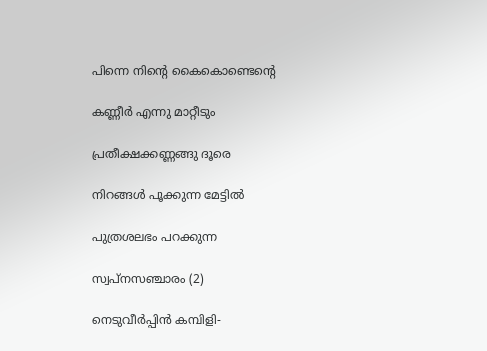പിന്നെ നിന്റെ കൈകൊണ്ടെന്റെ

കണ്ണീർ എന്നു മാറ്റീടും

പ്രതീക്ഷക്കണ്ണങ്ങു ദൂരെ

നിറങ്ങൾ പൂക്കുന്ന മേട്ടിൽ

പുത്രശലഭം പറക്കുന്ന

സ്വപ്നസഞ്ചാരം (2)

നെടുവീർപ്പിൻ കമ്പിളി-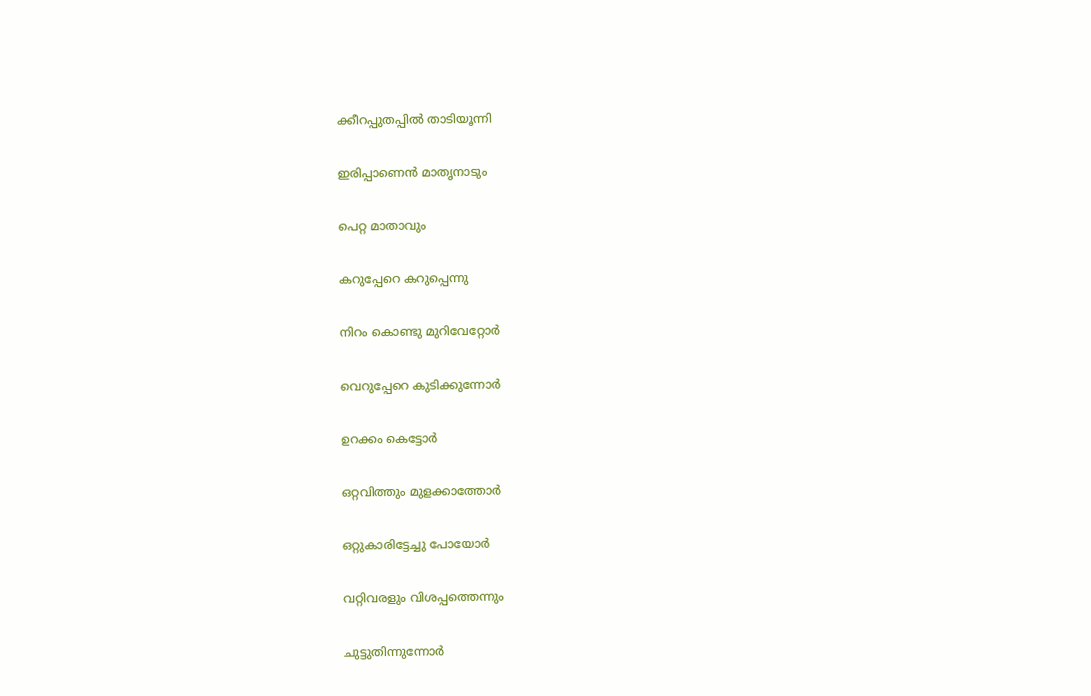ക്കീറപ്പുതപ്പിൽ താടിയൂന്നി

ഇരിപ്പാണെൻ മാതൃനാടും

പെറ്റ മാതാവും

കറുപ്പേറെ കറുപ്പെന്നു

നിറം കൊണ്ടു മുറിവേറ്റോർ

വെറുപ്പേറെ കുടിക്കുന്നോർ

ഉറക്കം കെട്ടോർ

ഒറ്റവിത്തും മുളക്കാത്തോർ

ഒറ്റുകാരിട്ടേച്ചു പോയോർ

വറ്റിവരളും വിശപ്പത്തെന്നും

ചുട്ടുതിന്നുന്നോർ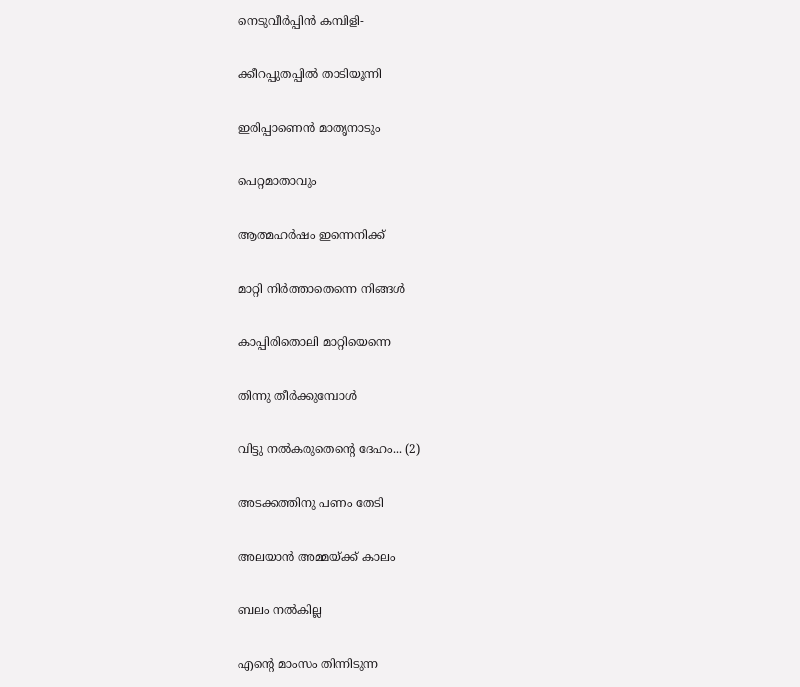നെടുവീർപ്പിൻ കമ്പിളി-

ക്കീറപ്പുതപ്പിൽ താടിയൂന്നി

ഇരിപ്പാണെൻ മാതൃനാടും

പെറ്റമാതാവും

ആത്മഹർഷം ഇന്നെനിക്ക്

മാറ്റി നിർത്താതെന്നെ നിങ്ങൾ

കാപ്പിരിതൊലി മാറ്റിയെന്നെ

തിന്നു തീർക്കുമ്പോൾ

വിട്ടു നൽകരുതെന്റെ ദേഹം... (2)

അടക്കത്തിനു പണം തേടി

അലയാൻ അമ്മയ്ക്ക് കാലം

ബലം നൽകില്ല

എന്റെ മാംസം തിന്നിടുന്ന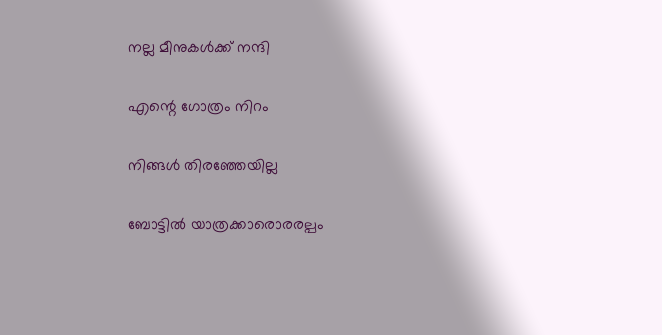നല്ല മീനുകൾക്ക് നന്ദി

എന്റെ ഗോത്രം നിറം

നിങ്ങൾ തിരഞ്ഞേയില്ല

ബോട്ടിൽ യാത്രക്കാരൊരരല്പം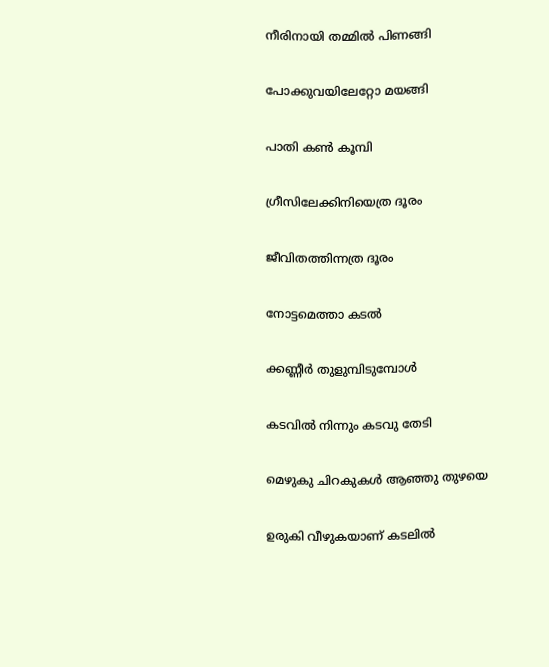നീരിനായി തമ്മിൽ പിണങ്ങി

പോക്കുവയിലേറ്റോ മയങ്ങി

പാതി കൺ കൂമ്പി

ഗ്രീസിലേക്കിനിയെത്ര ദൂരം

ജീവിതത്തിന്നത്ര ദൂരം

നോട്ടമെത്താ കടൽ

ക്കണ്ണീർ തുളുമ്പിടുമ്പോൾ

കടവിൽ നിന്നും കടവു തേടി

മെഴുകു ചിറകുകൾ ആഞ്ഞു തുഴയെ

ഉരുകി വീഴുകയാണ് കടലിൽ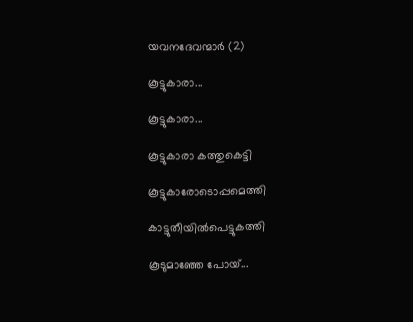യവനദേവന്മാർ (2)

കൂട്ടുകാരാ...

കൂട്ടുകാരാ...

കൂട്ടുകാരാ കത്തുകെട്ടി

കൂട്ടുകാരോടൊപ്പമെത്തി

കാട്ടുതീയിൽപെട്ടുകത്തി

കൂടുമാഞ്ഞേ പോയ്...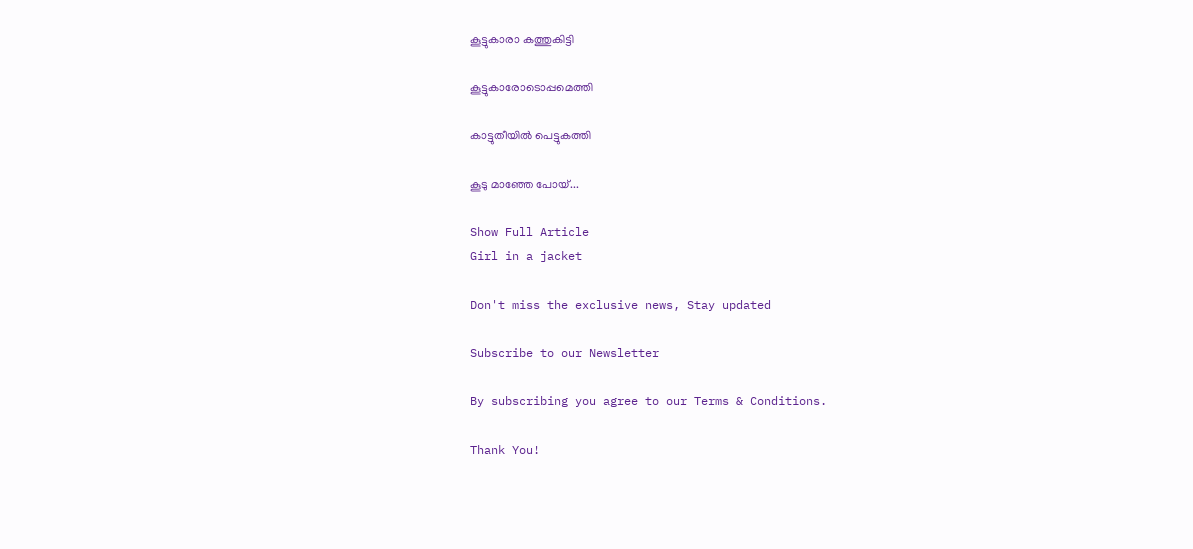കൂട്ടുകാരാ കത്തുകിട്ടി

കൂട്ടുകാരോടൊപ്പമെത്തി

കാട്ടുതീയിൽ പെട്ടുകത്തി

കൂടു മാഞ്ഞേ പോയ്...

Show Full Article
Girl in a jacket

Don't miss the exclusive news, Stay updated

Subscribe to our Newsletter

By subscribing you agree to our Terms & Conditions.

Thank You!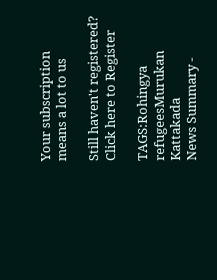Your subscription means a lot to us

Still haven't registered? Click here to Register

TAGS:Rohingya refugeesMurukan Kattakada
News Summary -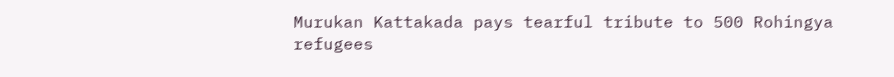Murukan Kattakada pays tearful tribute to 500 Rohingya refugees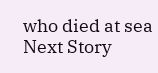who died at sea
Next Story